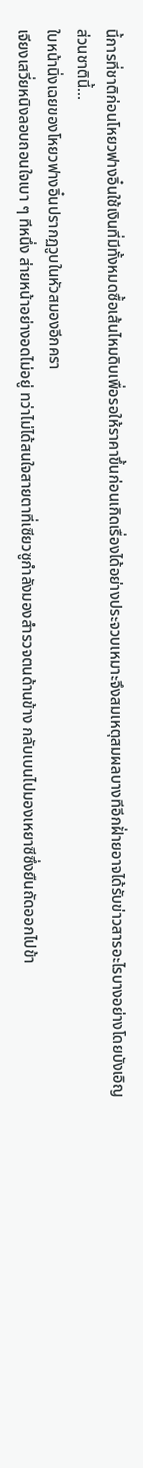นี้การที่ชาติก่อนโหยวฟางอิ๋นใช้เงินที่มีทั้งหมดซื้อเส้นไหมดิบเพื่อรอให้ราคาขึ้นก่อนเกิดเรื่องได้อย่างประจวบเหมาะจึงสมเหตุสมผลบางทีอีกฝั่ายอาจได้รับข่าวสารอะไรบางอย่างโดยบังเอิญ
ส่วนชาตินี้…
ใบหน้านิ่งเฉยของโหยวฟางอิ๋นปรากฏวูบในหัวสมองอีกครา
เจียงเสวี่ยหนิงลอบถอนใจเบา ๆ ทีหนึ่ง ส่ายหน้าอย่างอดไม่อยู่ ทว่าไม่ได้สนใจสายตาที่เซียวซูกำลังมองสำรวจตนด้านข้าง กลับเบนไปมองเหยาซีซึ่งยืนถัดออกไปข้า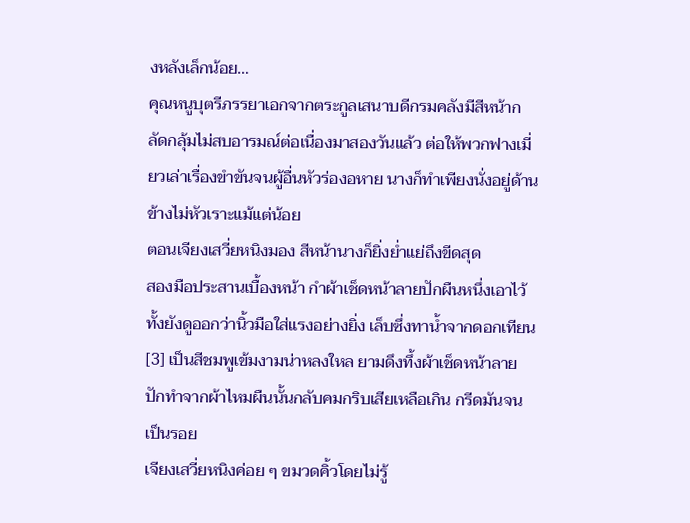งหลังเล็กน้อย…
คุณหนูบุตรีภรรยาเอกจากตระกูลเสนาบดีกรมคลังมีสีหน้ากลัดกลุ้มไม่สบอารมณ์ต่อเนื่องมาสองวันแล้ว ต่อให้พวกฟางเมี่ยวเล่าเรื่องขำขันจนผู้อื่นหัวร่องอหาย นางก็ทำเพียงนั่งอยู่ด้านข้างไม่หัวเราะแม้แต่น้อย
ตอนเจียงเสวี่ยหนิงมอง สีหน้านางก็ยิ่งย่ำแย่ถึงขีดสุด
สองมือประสานเบื้องหน้า กำผ้าเช็ดหน้าลายปักผืนหนึ่งเอาไว้ทั้งยังดูออกว่านิ้วมือใส่แรงอย่างยิ่ง เล็บซึ่งทาน้ำจากดอกเทียน[3] เป็นสีชมพูเข้มงามน่าหลงใหล ยามดึงทึ้งผ้าเช็ดหน้าลายปักทำจากผ้าไหมผืนนั้นกลับคมกริบเสียเหลือเกิน กรีดมันจนเป็นรอย
เจียงเสวี่ยหนิงค่อย ๆ ขมวดคิ้วโดยไม่รู้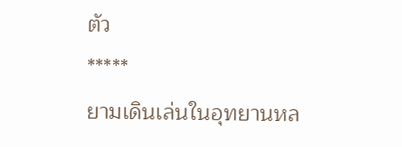ตัว
*****
ยามเดินเล่นในอุทยานหล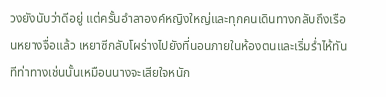วงยังนับว่าดีอยู่ แต่ครั้นอำลาองค์หญิงใหญ่และทุกคนเดินทางกลับถึงเรือนหยางจื่อแล้ว เหยาซีกลับโผร่างไปยังที่นอนภายในห้องตนและเริ่มร่ำไห้ทันทีท่าทางเช่นนั้นเหมือนนางจะเสียใจหนัก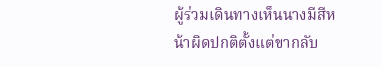ผู้ร่วมเดินทางเห็นนางมีสีหน้าผิดปกติตั้งแต่ขากลับ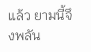แล้ว ยามนี้จึงพลัน